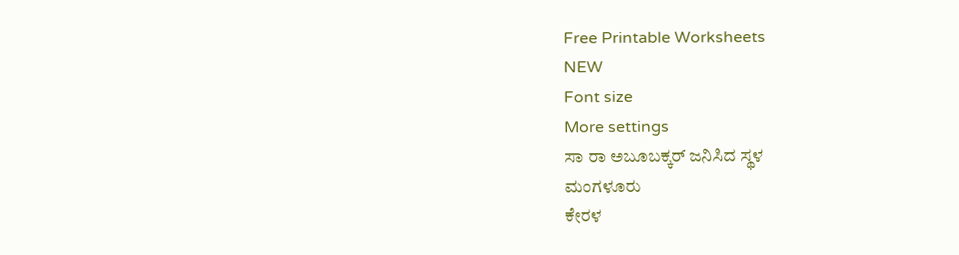Free Printable Worksheets
NEW
Font size
More settings
ಸಾ ರಾ ಅಬೂಬಕ್ಕರ್ ಜನಿಸಿದ ಸ್ಥಳ
ಮಂಗಳೂರು
ಕೇರಳ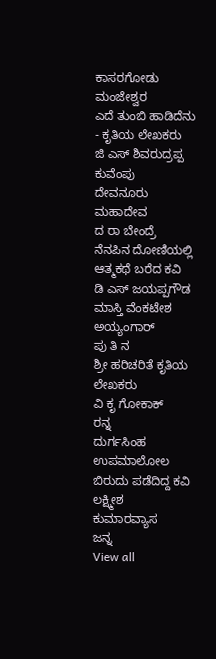ಕಾಸರಗೋಡು
ಮಂಜೇಶ್ವರ
ಎದೆ ತುಂಬಿ ಹಾಡಿದೆನು - ಕೃತಿಯ ಲೇಖಕರು
ಜಿ ಎಸ್ ಶಿವರುದ್ರಪ್ಪ
ಕುವೆಂಪು
ದೇವನೂರು ಮಹಾದೇವ
ದ ರಾ ಬೇಂದ್ರೆ
ನೆನಪಿನ ದೋಣಿಯಲ್ಲಿ ಆತ್ಮಕಥೆ ಬರೆದ ಕವಿ
ಡಿ ಎಸ್ ಜಯಪ್ಪಗೌಡ
ಮಾಸ್ತಿ ವೆಂಕಟೇಶ ಅಯ್ಯಂಗಾರ್
ಪು ತಿ ನ
ಶ್ರೀ ಹರಿಚರಿತೆ ಕೃತಿಯ ಲೇಖಕರು
ವಿ ಕೃ ಗೋಕಾಕ್
ರನ್ನ
ದುರ್ಗಸಿಂಹ
ಉಪಮಾಲೋಲ ಬಿರುದು ಪಡೆದಿದ್ದ ಕವಿ
ಲಕ್ಷ್ಮೀಶ
ಕುಮಾರವ್ಯಾಸ
ಜನ್ನ
View all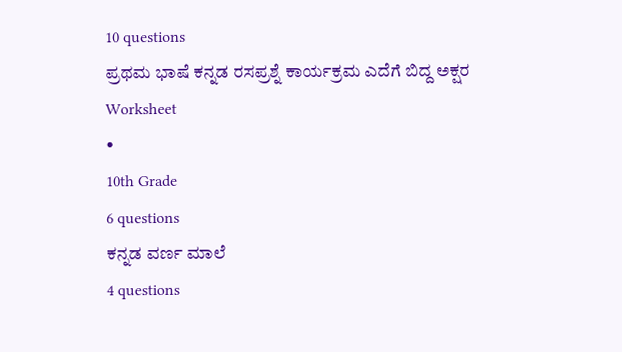10 questions
ಪ್ರಥಮ ಭಾಷೆ ಕನ್ನಡ ರಸಪ್ರಶ್ನೆ ಕಾರ್ಯಕ್ರಮ ಎದೆಗೆ ಬಿದ್ದ ಅಕ್ಷರ
Worksheet
•
10th Grade
6 questions
ಕನ್ನಡ ವರ್ಣ ಮಾಲೆ
4 questions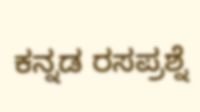ಕನ್ನಡ ರಸಪ್ರಶ್ನೆ